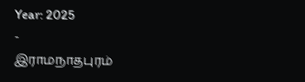Year: 2025
-
இராமநாதபுரம்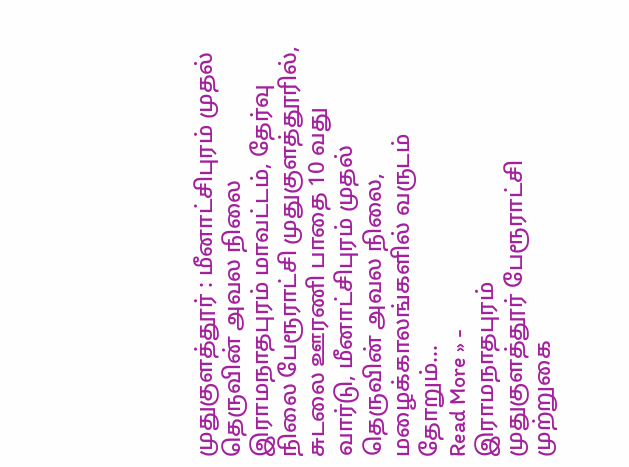முதுகுளத்தூர் : மீனாட்சிபுரம் முதல் தெருவின் அவல நிலை
இராமநாதபுரம் மாவட்டம், தேர்வு நிலை பேரூராட்சி முதுகுளத்தூரில், சுடலை ஊரணி பாதை 10 வது வார்டு, மீனாட்சிபுரம் முதல் தெருவின் அவல நிலை, மழைக்காலங்களில் வருடம் தோறும்…
Read More » -
இராமநாதபுரம்
முதுகுளத்தூர் பேரூராட்சி முற்றுகை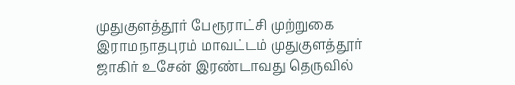முதுகுளத்தூர் பேரூராட்சி முற்றுகை இராமநாதபுரம் மாவட்டம் முதுகுளத்தூர் ஜாகிர் உசேன் இரண்டாவது தெருவில்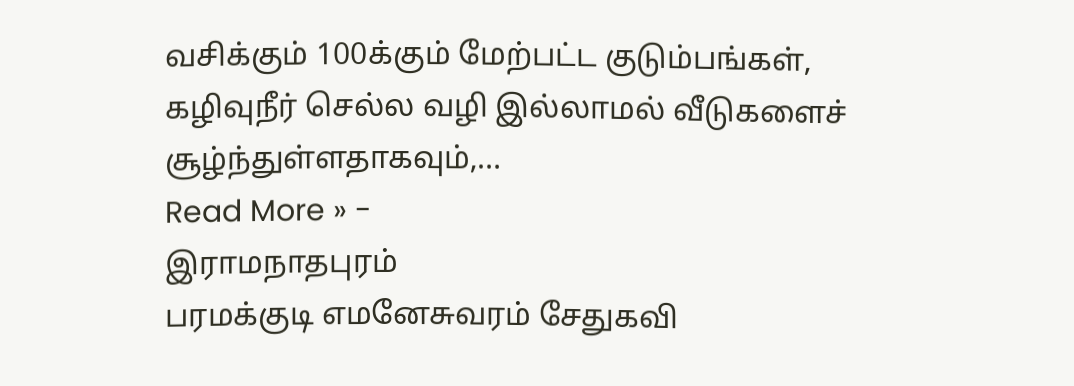வசிக்கும் 100க்கும் மேற்பட்ட குடும்பங்கள், கழிவுநீர் செல்ல வழி இல்லாமல் வீடுகளைச் சூழ்ந்துள்ளதாகவும்,…
Read More » -
இராமநாதபுரம்
பரமக்குடி எமனேசுவரம் சேதுகவி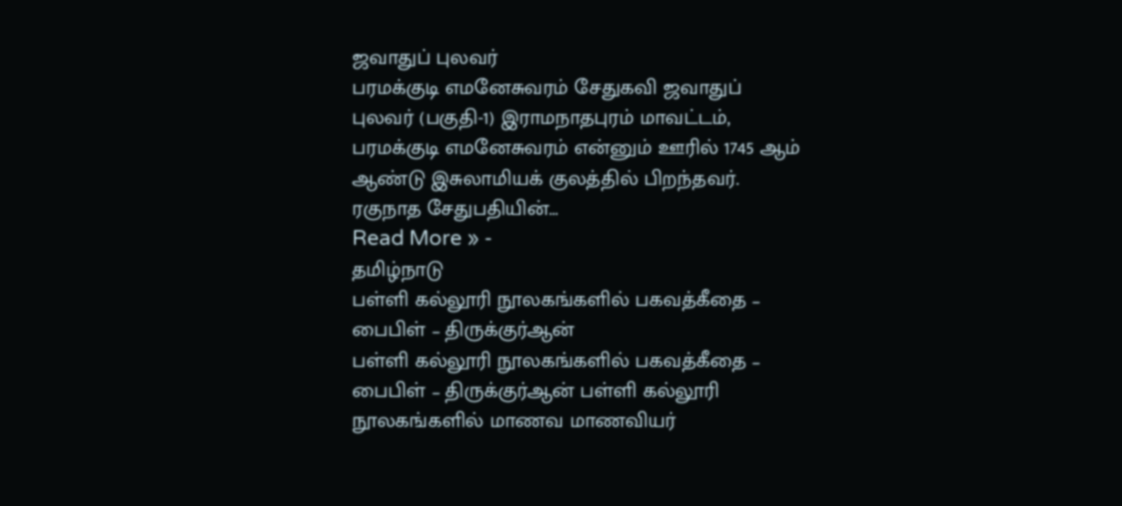ஜவாதுப் புலவர்
பரமக்குடி எமனேசுவரம் சேதுகவி ஜவாதுப் புலவர் (பகுதி-1) இராமநாதபுரம் மாவட்டம், பரமக்குடி எமனேசுவரம் என்னும் ஊரில் 1745 ஆம் ஆண்டு இசுலாமியக் குலத்தில் பிறந்தவர். ரகுநாத சேதுபதியின்…
Read More » -
தமிழ்நாடு
பள்ளி கல்லூரி நூலகங்களில் பகவத்கீதை – பைபிள் – திருக்குர்ஆன்
பள்ளி கல்லூரி நூலகங்களில் பகவத்கீதை – பைபிள் – திருக்குர்ஆன் பள்ளி கல்லூரி நூலகங்களில் மாணவ மாணவியர்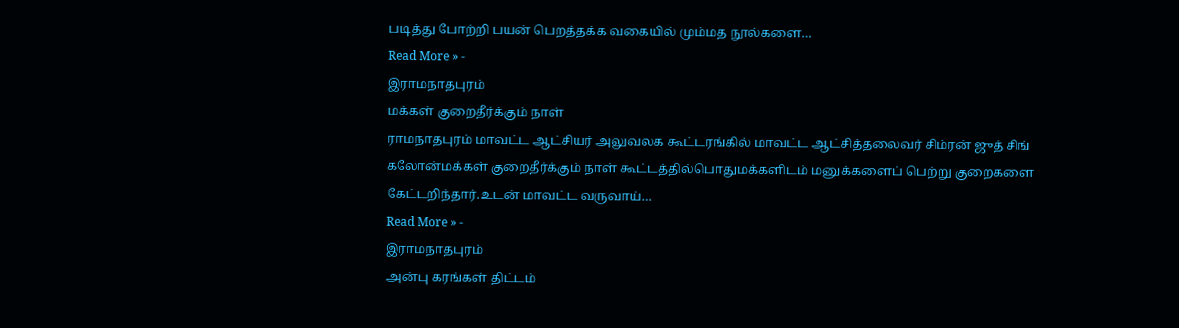படித்து போற்றி பயன் பெறத்தக்க வகையில் மும்மத நூல்களை…
Read More » -
இராமநாதபுரம்
மக்கள் குறைதீர்க்கும் நாள்
ராமநாதபுரம் மாவட்ட ஆட்சியர் அலுவலக கூட்டரங்கில் மாவட்ட ஆட்சித்தலைவர் சிம்ரன் ஜுத் சிங் கலோன்மக்கள் குறைதீர்க்கும் நாள் கூட்டத்தில்பொதுமக்களிடம் மனுக்களைப் பெற்று குறைகளை கேட்டறிந்தார்.உடன் மாவட்ட வருவாய்…
Read More » -
இராமநாதபுரம்
அன்பு கரங்கள் திட்டம்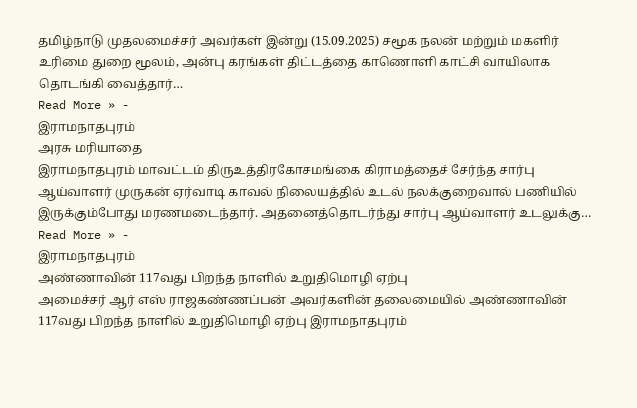தமிழ்நாடு முதலமைச்சர் அவர்கள் இன்று (15.09.2025) சமூக நலன் மற்றும் மகளிர் உரிமை துறை மூலம், அன்பு கரங்கள் திட்டத்தை காணொளி காட்சி வாயிலாக தொடங்கி வைத்தார்…
Read More » -
இராமநாதபுரம்
அரசு மரியாதை
இராமநாதபுரம் மாவட்டம் திருஉத்திரகோசமங்கை கிராமத்தைச் சேர்ந்த சார்பு ஆய்வாளர் முருகன் ஏர்வாடி காவல் நிலையத்தில் உடல் நலக்குறைவால் பணியில் இருக்கும்போது மரணமடைந்தார். அதனைத்தொடர்ந்து சார்பு ஆய்வாளர் உடலுக்கு…
Read More » -
இராமநாதபுரம்
அண்ணாவின் 117வது பிறந்த நாளில் உறுதிமொழி ஏற்பு
அமைச்சர் ஆர் எஸ் ராஜகண்ணப்பன் அவர்களின் தலைமையில் அண்ணாவின் 117வது பிறந்த நாளில் உறுதிமொழி ஏற்பு இராமநாதபுரம்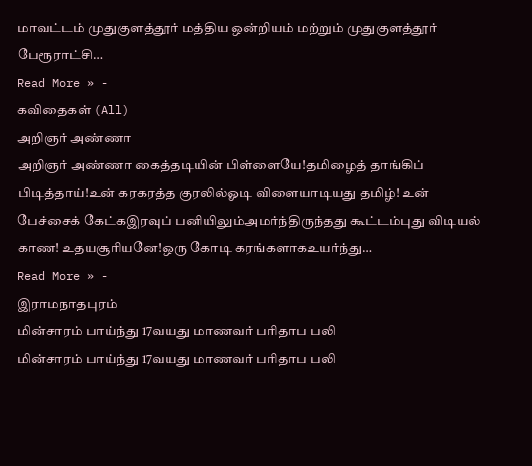மாவட்டம் முதுகுளத்தூர் மத்திய ஒன்றியம் மற்றும் முதுகுளத்தூர் பேரூராட்சி…
Read More » -
கவிதைகள் (All)
அறிஞர் அண்ணா
அறிஞர் அண்ணா கைத்தடியின் பிள்ளையே!தமிழைத் தாங்கிப் பிடித்தாய்!உன் கரகரத்த குரலில்ஓடி விளையாடியது தமிழ்! உன் பேச்சைக் கேட்கஇரவுப் பனியிலும்அமர்ந்திருந்தது கூட்டம்புது விடியல் காண! உதயசூரியனே!ஒரு கோடி கரங்களாகஉயர்ந்து…
Read More » -
இராமநாதபுரம்
மின்சாரம் பாய்ந்து 17வயது மாணவர் பரிதாப பலி
மின்சாரம் பாய்ந்து 17வயது மாணவர் பரிதாப பலி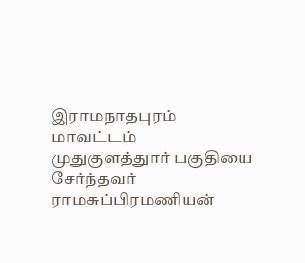இராமநாதபுரம் மாவட்டம் முதுகுளத்துார் பகுதியை சேர்ந்தவர் ராமசுப்பிரமணியன்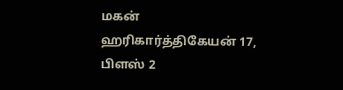மகன் ஹரிகார்த்திகேயன் 17, பிளஸ் 2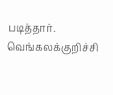படித்தார். வெங்கலக்குறிச்சி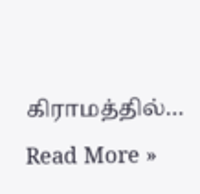கிராமத்தில்…
Read More »